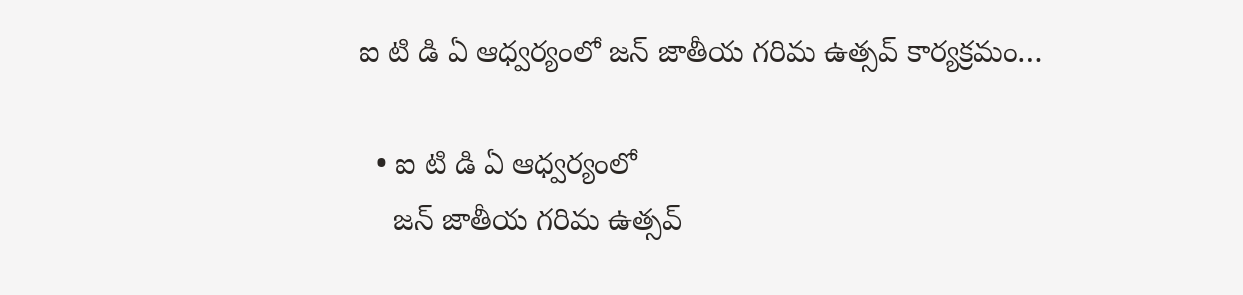ఐ టి డి ఏ ఆధ్వర్యంలో జన్ జాతీయ గరిమ ఉత్సవ్ కార్యక్రమం…

  • ఐ టి డి ఏ ఆధ్వర్యంలో
    జన్ జాతీయ గరిమ ఉత్సవ్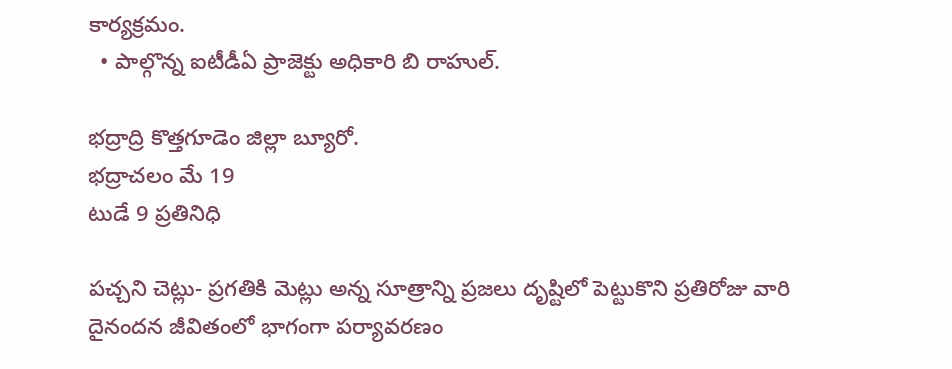కార్యక్రమం.
  • పాల్గొన్న ఐటీడీఏ ప్రాజెక్టు అధికారి బి రాహుల్.

భద్రాద్రి కొత్తగూడెం జిల్లా బ్యూరో.
భద్రాచలం మే 19
టుడే 9 ప్రతినిధి

పచ్చని చెట్లు- ప్రగతికి మెట్లు అన్న సూత్రాన్ని ప్రజలు దృష్టిలో పెట్టుకొని ప్రతిరోజు వారి దైనందన జీవితంలో భాగంగా పర్యావరణం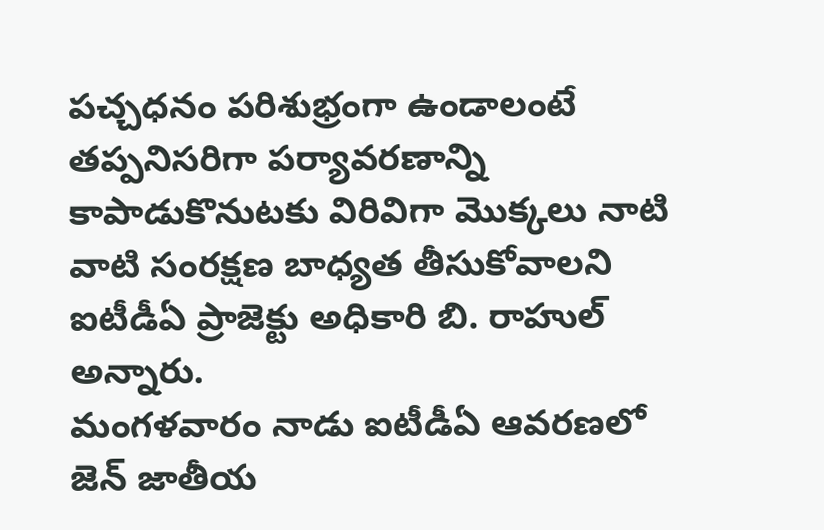పచ్చధనం పరిశుభ్రంగా ఉండాలంటే తప్పనిసరిగా పర్యావరణాన్ని కాపాడుకొనుటకు విరివిగా మొక్కలు నాటి వాటి సంరక్షణ బాధ్యత తీసుకోవాలని ఐటీడీఏ ప్రాజెక్టు అధికారి బి. రాహుల్ అన్నారు.
మంగళవారం నాడు ఐటీడీఏ ఆవరణలో జెన్ జాతీయ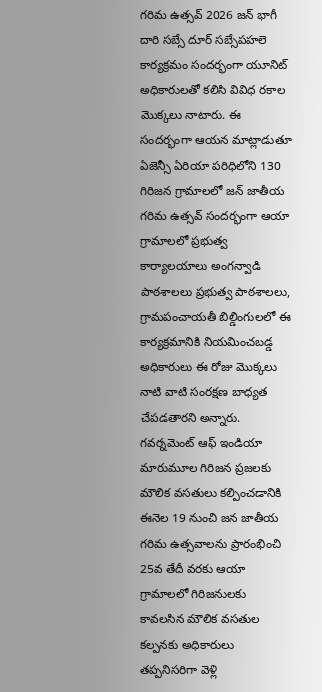గరిమ ఉత్సవ్ 2026 జన్ భాగీ దారి సబ్సే దూర్ సబ్సేపహలె కార్యక్రమం సందర్భంగా యూనిట్ అధికారులతో కలిసి వివిధ రకాల మొక్కలు నాటారు. ఈ సందర్భంగా ఆయన మాట్లాడుతూ ఏజెన్సీ ఏరియా పరిధిలోని 130 గిరిజన గ్రామాలలో జన్ జాతీయ గరిమ ఉత్సవ్ సందర్భంగా ఆయా గ్రామాలలో ప్రభుత్వ కార్యాలయాలు అంగన్వాడి పాఠశాలలు ప్రభుత్వ పాఠశాలలు, గ్రామపంచాయతీ బిల్డింగులలో ఈ కార్యక్రమానికి నియమించబడ్డ అధికారులు ఈ రోజు మొక్కలు నాటి వాటి సంరక్షణ బాధ్యత చేపడతారని అన్నారు. గవర్నమెంట్ ఆఫ్ ఇండియా మారుమూల గిరిజన ప్రజలకు మౌలిక వసతులు కల్పించడానికి ఈనెల 19 నుంచి జన జాతీయ గరిమ ఉత్సవాలను ప్రారంభించి 25వ తేదీ వరకు ఆయా గ్రామాలలో గిరిజనులకు కావలసిన మౌలిక వసతుల కల్పనకు అధికారులు తప్పనిసరిగా వెళ్లి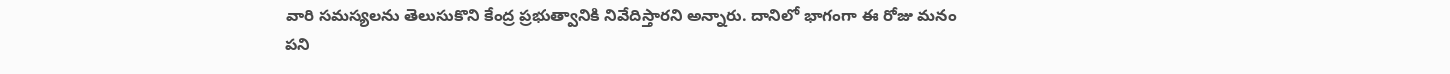వారి సమస్యలను తెలుసుకొని కేంద్ర ప్రభుత్వానికి నివేదిస్తారని అన్నారు. దానిలో భాగంగా ఈ రోజు మనం పని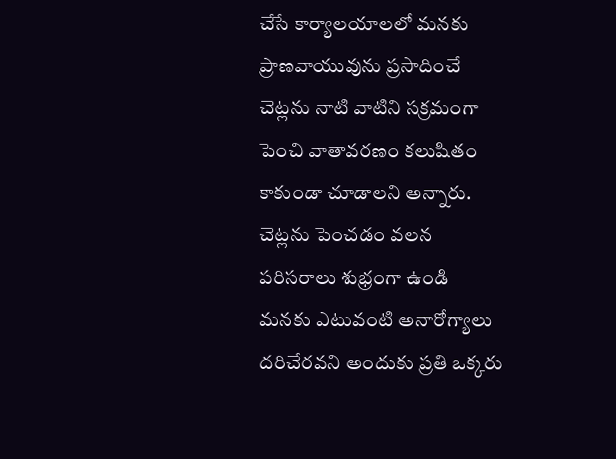చేసే కార్యాలయాలలో మనకు ప్రాణవాయువును ప్రసాదించే చెట్లను నాటి వాటిని సక్రమంగా పెంచి వాతావరణం కలుషితం కాకుండా చూడాలని అన్నారు. చెట్లను పెంచడం వలన పరిసరాలు శుభ్రంగా ఉండి మనకు ఎటువంటి అనారోగ్యాలు దరిచేరవని అందుకు ప్రతి ఒక్కరు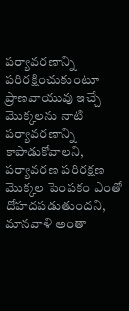పర్యావరణాన్ని పరిరక్షించుకుంటూ ప్రాణవాయువు ఇచ్చే మొక్కలను నాటి పర్యావరణాన్ని కాపాడుకోవాలని, పర్యావరణ పరిరక్షణ మొక్కల పెంపకం ఎంతో దోహదపడుతుందని, మానవాళి అంతా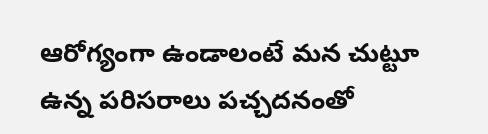ఆరోగ్యంగా ఉండాలంటే మన చుట్టూ ఉన్న పరిసరాలు పచ్చదనంతో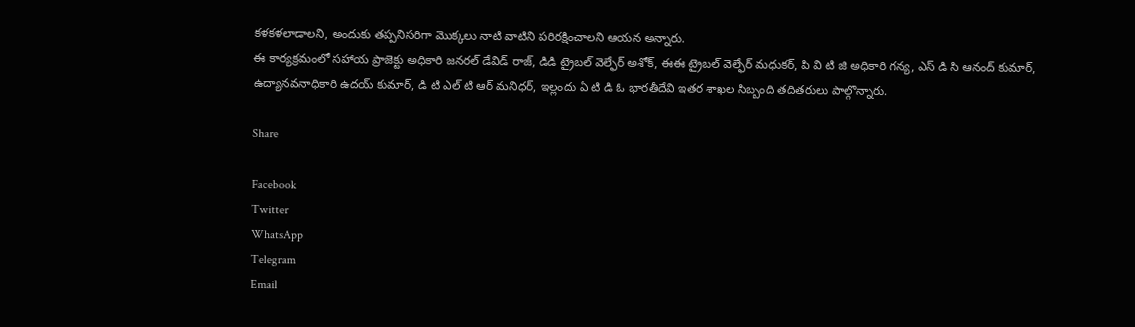కళకళలాడాలని, అందుకు తప్పనిసరిగా మొక్కలు నాటి వాటిని పరిరక్షించాలని ఆయన అన్నారు.
ఈ కార్యక్రమంలో సహాయ ప్రాజెక్టు అధికారి జనరల్ డేవిడ్ రాజ్, డిడి ట్రైబల్ వెల్ఫేర్ అశోక్, ఈఈ ట్రైబల్ వెల్ఫేర్ మధుకర్, పి వి టి జి అధికారి గన్య, ఎస్ డి సి ఆనంద్ కుమార్, ఉద్యానవనాధికారి ఉదయ్ కుమార్, డి టి ఎల్ టి ఆర్ మనిధర్, ఇల్లందు ఏ టి డి ఓ భారతీదేవి ఇతర శాఖల సిబ్బంది తదితరులు పాల్గొన్నారు.

Share

Facebook
Twitter
WhatsApp
Telegram
Email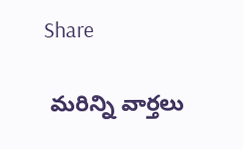Share

 మరిన్ని వార్తలు